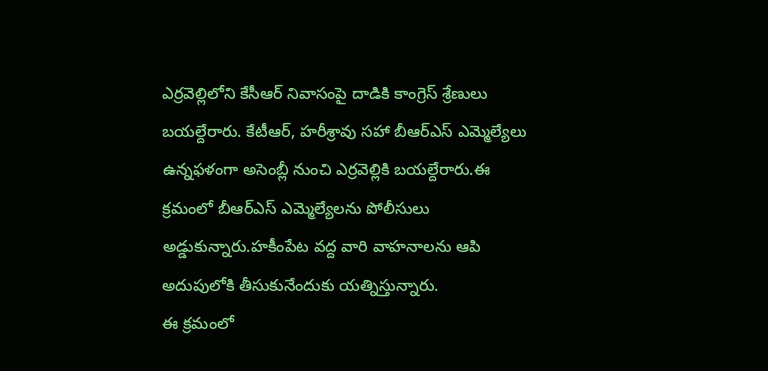ఎర్రవెల్లిలోని కేసీఆర్ నివాసంపై దాడికి కాంగ్రెస్ శ్రేణులు బయల్దేరారు. కేటీఆర్, హరీశ్రావు సహా బీఆర్ఎస్ ఎమ్మెల్యేలు ఉన్నఫళంగా అసెంబ్లీ నుంచి ఎర్రవెల్లికి బయల్దేరారు.ఈ క్రమంలో బీఆర్ఎస్ ఎమ్మెల్యేలను పోలీసులు అడ్డుకున్నారు.హకీంపేట వద్ద వారి వాహనాలను ఆపి అదుపులోకి తీసుకునేందుకు యత్నిస్తున్నారు.
ఈ క్రమంలో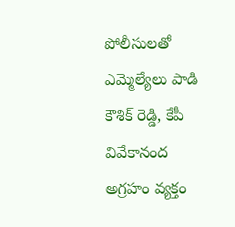పోలీసులతో ఎమ్మెల్యేలు పాడి కౌశిక్ రెడ్డి, కేపీ వివేకానంద అగ్రహం వ్యక్తం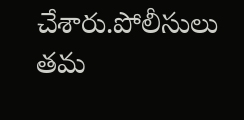చేశారు.పోలీసులు తమ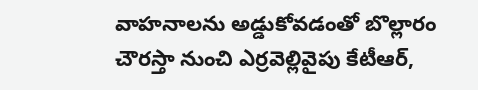వాహనాలను అడ్డుకోవడంతో బొల్లారం చౌరస్తా నుంచి ఎర్రవెల్లివైపు కేటీఆర్,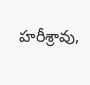హరీశ్రావు,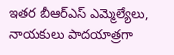ఇతర బీఆర్ఎస్ ఎమ్మెల్యేలు, నాయకులు పాదయాత్రగా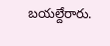బయల్దేరారు.